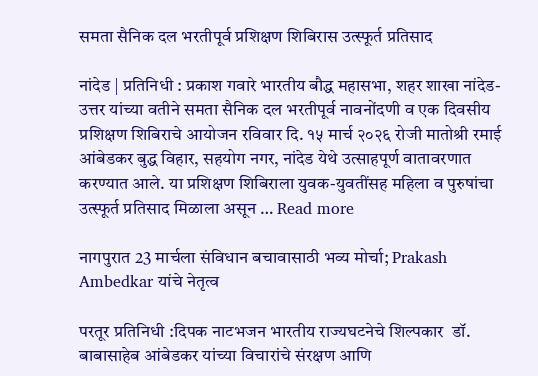समता सैनिक दल भरतीपूर्व प्रशिक्षण शिबिरास उत्स्फूर्त प्रतिसाद

नांदेड | प्रतिनिधी : प्रकाश गवारे भारतीय बौद्ध महासभा, शहर शाखा नांदेड-उत्तर यांच्या वतीने समता सैनिक दल भरतीपूर्व नावनोंदणी व एक दिवसीय प्रशिक्षण शिबिराचे आयोजन रविवार दि. १५ मार्च २०२६ रोजी मातोश्री रमाई आंबेडकर बुद्ध विहार, सहयोग नगर, नांदेड येथे उत्साहपूर्ण वातावरणात करण्यात आले. या प्रशिक्षण शिबिराला युवक-युवतींसह महिला व पुरुषांचा उत्स्फूर्त प्रतिसाद मिळाला असून … Read more

नागपुरात 23 मार्चला संविधान बचावासाठी भव्य मोर्चा; Prakash Ambedkar यांचे नेतृत्व

परतूर प्रतिनिधी :दिपक नाटभजन भारतीय राज्यघटनेचे शिल्पकार  डॉ. बाबासाहेब आंबेडकर यांच्या विचारांचे संरक्षण आणि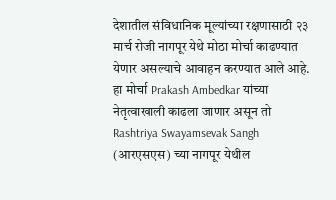देशातील संविधानिक मूल्यांच्या रक्षणासाठी २३ मार्च रोजी नागपूर येथे मोठा मोर्चा काढण्यात येणार असल्याचे आवाहन करण्यात आले आहे. हा मोर्चा Prakash Ambedkar यांच्या नेतृत्वाखाली काढला जाणार असून तो Rashtriya Swayamsevak Sangh (आरएसएस) च्या नागपूर येथील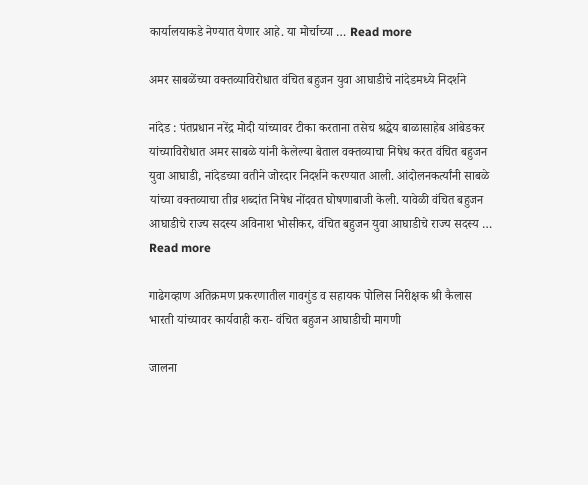कार्यालयाकडे नेण्यात येणार आहे. या मोर्चाच्या … Read more

अमर साबळेंच्या वक्तव्याविरोधात वंचित बहुजन युवा आघाडीचे नांदेडमध्ये निदर्शने

नांदेड : पंतप्रधान नरेंद्र मोदी यांच्यावर टीका करताना तसेच श्रद्धेय बाळासाहेब आंबेडकर यांच्याविरोधात अमर साबळे यांनी केलेल्या बेताल वक्तव्याचा निषेध करत वंचित बहुजन युवा आघाडी, नांदेडच्या वतीने जोरदार निदर्शने करण्यात आली. आंदोलनकर्त्यांनी साबळे यांच्या वक्तव्याचा तीव्र शब्दांत निषेध नोंदवत घोषणाबाजी केली. यावेळी वंचित बहुजन आघाडीचे राज्य सदस्य अविनाश भोसीकर, वंचित बहुजन युवा आघाडीचे राज्य सदस्य … Read more

गाढेगव्हाण अतिक्रमण प्रकरणातील गावगुंड व सहायक पोलिस निरीक्षक श्री कैलास भारती यांच्यावर कार्यवाही करा- वंचित बहुजन आघाडीची मागणी

जालना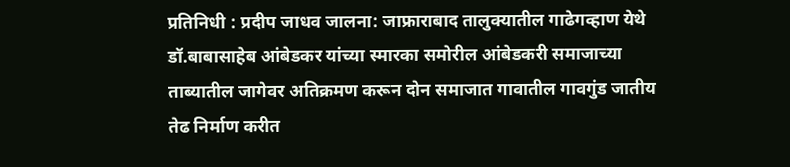प्रतिनिधी : प्रदीप जाधव जालना: जाफ्राराबाद तालुक्यातील गाढेगव्हाण येथे डॉ.बाबासाहेब आंबेडकर यांच्या स्मारका समोरील आंबेडकरी समाजाच्या ताब्यातील जागेवर अतिक्रमण करून दोन समाजात गावातील गावगुंड जातीय तेढ निर्माण करीत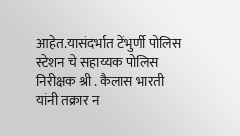आहेत.यासंदर्भात टेंभुर्णी पोलिस स्टेशन चे सहाय्यक पोलिस निरीक्षक श्री . कैलास भारती यांनी तक्रार न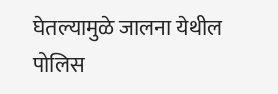घेतल्यामुळे जालना येथील पोलिस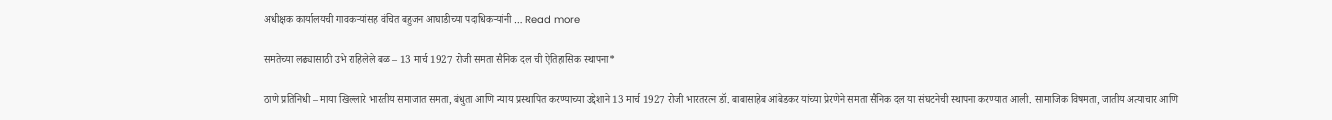अधीक्षक कार्यालयची गावकऱ्यांसह वंचित बहुजन आघाडीच्या पदाधिकऱ्यांनी … Read more

समतेच्या लढ्यासाठी उभे राहिलेले बळ – 13 मार्च 1927 रोजी समता सैनिक दल ची ऐतिहासिक स्थापना*

ठाणे प्रतिनिधी – माया खिल्लारे भारतीय समाजात समता, बंधुता आणि न्याय प्रस्थापित करण्याच्या उद्देशाने 13 मार्च 1927 रोजी भारतरत्न डॉ. बाबासाहेब आंबेडकर यांच्या प्रेरणेने समता सैनिक दल या संघटनेची स्थापना करण्यात आली. सामाजिक विषमता, जातीय अत्याचार आणि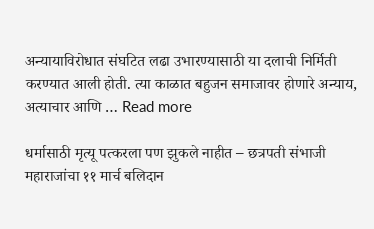अन्यायाविरोधात संघटित लढा उभारण्यासाठी या दलाची निर्मिती करण्यात आली होती. त्या काळात बहुजन समाजावर होणारे अन्याय, अत्याचार आणि … Read more

धर्मासाठी मृत्यू पत्करला पण झुकले नाहीत – छत्रपती संभाजी महाराजांचा ११ मार्च बलिदान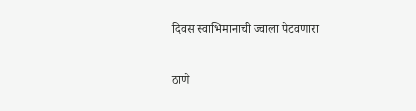दिवस स्वाभिमानाची ज्वाला पेटवणारा

ठाणे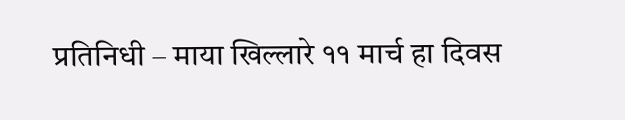प्रतिनिधी – माया खिल्लारे ११ मार्च हा दिवस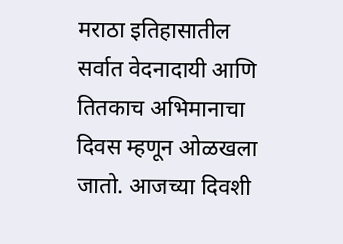मराठा इतिहासातील सर्वात वेदनादायी आणि तितकाच अभिमानाचा दिवस म्हणून ओळखला जातो. आजच्या दिवशी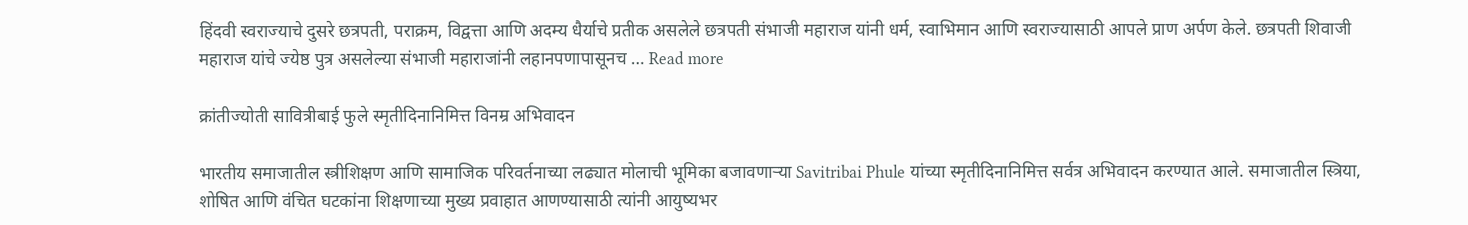हिंदवी स्वराज्याचे दुसरे छत्रपती, पराक्रम, विद्वत्ता आणि अदम्य धैर्याचे प्रतीक असलेले छत्रपती संभाजी महाराज यांनी धर्म, स्वाभिमान आणि स्वराज्यासाठी आपले प्राण अर्पण केले. छत्रपती शिवाजी महाराज यांचे ज्येष्ठ पुत्र असलेल्या संभाजी महाराजांनी लहानपणापासूनच … Read more

क्रांतीज्योती सावित्रीबाई फुले स्मृतीदिनानिमित्त विनम्र अभिवादन

भारतीय समाजातील स्त्रीशिक्षण आणि सामाजिक परिवर्तनाच्या लढ्यात मोलाची भूमिका बजावणाऱ्या Savitribai Phule यांच्या स्मृतीदिनानिमित्त सर्वत्र अभिवादन करण्यात आले. समाजातील स्त्रिया, शोषित आणि वंचित घटकांना शिक्षणाच्या मुख्य प्रवाहात आणण्यासाठी त्यांनी आयुष्यभर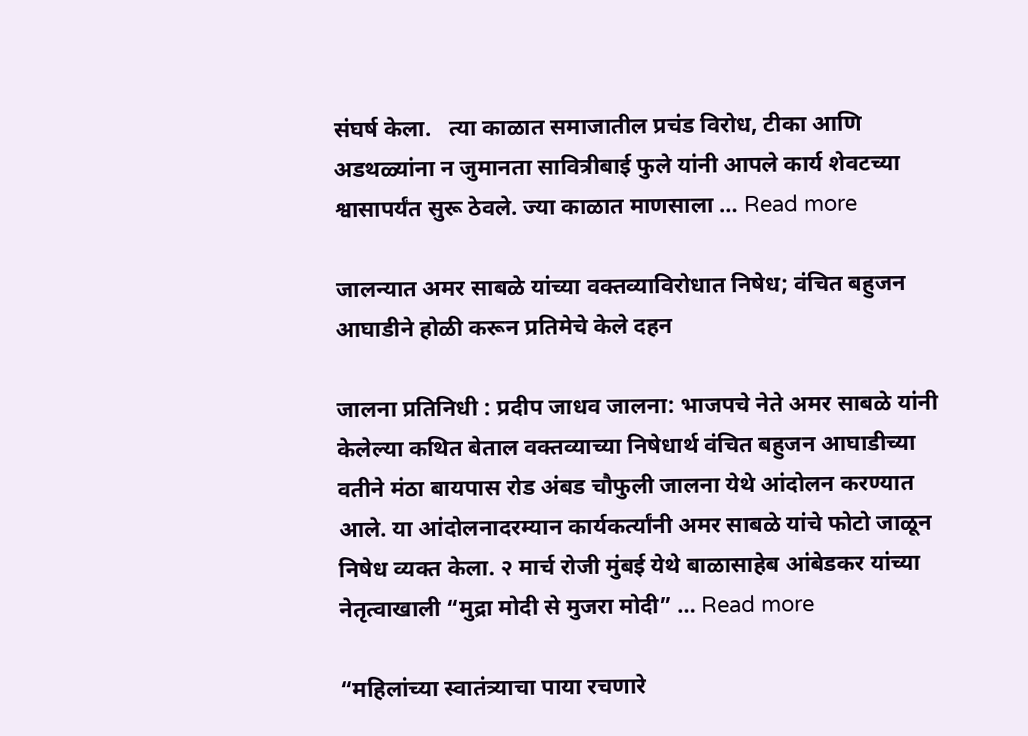संघर्ष केला.   त्या काळात समाजातील प्रचंड विरोध, टीका आणि अडथळ्यांना न जुमानता सावित्रीबाई फुले यांनी आपले कार्य शेवटच्या श्वासापर्यंत सुरू ठेवले. ज्या काळात माणसाला … Read more

जालन्यात अमर साबळे यांच्या वक्तव्याविरोधात निषेध; वंचित बहुजन आघाडीने होळी करून प्रतिमेचे केले दहन

जालना प्रतिनिधी : प्रदीप जाधव जालना: भाजपचे नेते अमर साबळे यांनी केलेल्या कथित बेताल वक्तव्याच्या निषेधार्थ वंचित बहुजन आघाडीच्या वतीने मंठा बायपास रोड अंबड चौफुली जालना येथे आंदोलन करण्यात आले. या आंदोलनादरम्यान कार्यकर्त्यांनी अमर साबळे यांचे फोटो जाळून निषेध व्यक्त केला. २ मार्च रोजी मुंबई येथे बाळासाहेब आंबेडकर यांच्या नेतृत्वाखाली “मुद्रा मोदी से मुजरा मोदी” … Read more

“महिलांच्या स्वातंत्र्याचा पाया रचणारे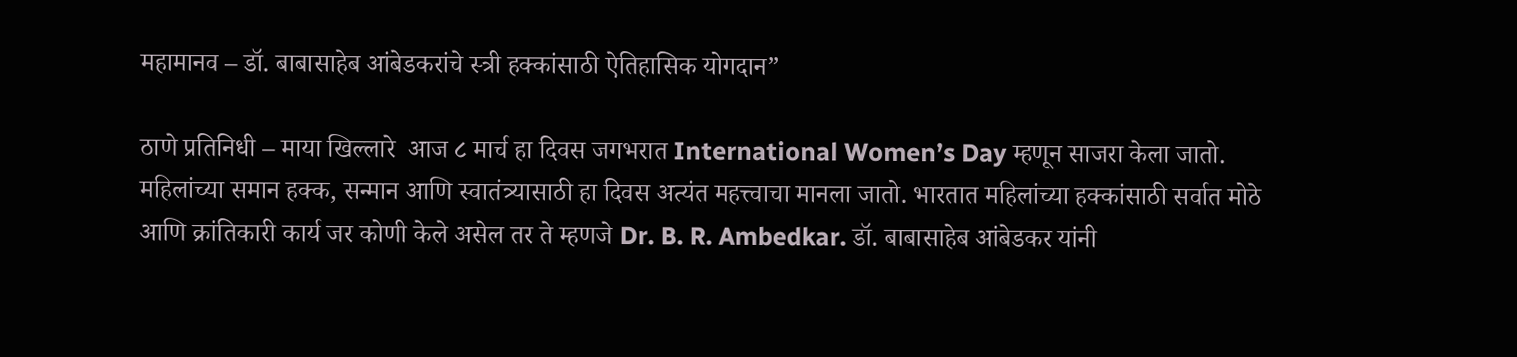महामानव – डॉ. बाबासाहेब आंबेडकरांचे स्त्री हक्कांसाठी ऐतिहासिक योगदान”

ठाणे प्रतिनिधी – माया खिल्लारे  आज ८ मार्च हा दिवस जगभरात International Women’s Day म्हणून साजरा केला जातो. महिलांच्या समान हक्क, सन्मान आणि स्वातंत्र्यासाठी हा दिवस अत्यंत महत्त्वाचा मानला जातो. भारतात महिलांच्या हक्कांसाठी सर्वात मोठे आणि क्रांतिकारी कार्य जर कोणी केले असेल तर ते म्हणजे Dr. B. R. Ambedkar. डॉ. बाबासाहेब आंबेडकर यांनी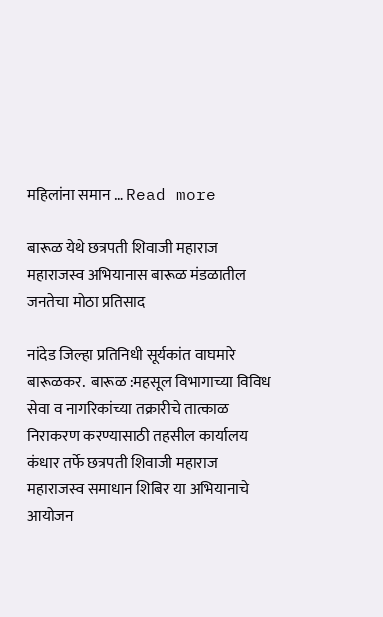महिलांना समान … Read more

बारूळ येथे छत्रपती शिवाजी महाराज महाराजस्व अभियानास बारूळ मंडळातील जनतेचा मोठा प्रतिसाद

नांदेड जिल्हा प्रतिनिधी सूर्यकांत वाघमारे बारूळकर.  बारूळ :महसूल विभागाच्या विविध सेवा व नागरिकांच्या तक्रारीचे तात्काळ निराकरण करण्यासाठी तहसील कार्यालय कंधार तर्फे छत्रपती शिवाजी महाराज महाराजस्व समाधान शिबिर या अभियानाचे आयोजन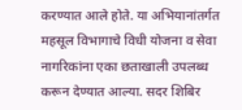करण्यात आले होते. या अभियानांतर्गत महसूल विभागाचे विधी योजना व सेवा नागरिकांना एका छताखाली उपलब्ध करून देण्यात आल्या. सदर शिबिर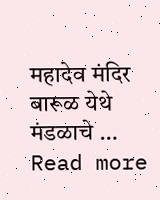महादेव मंदिर बारूळ येथे मंडळाचे … Read more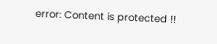error: Content is protected !!